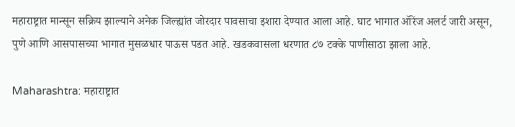महाराष्ट्रात मान्सून सक्रिय झाल्याने अनेक जिल्ह्यांत जोरदार पावसाचा इशारा देण्यात आला आहे. घाट भागात ऑरेंज अलर्ट जारी असून, पुणे आणि आसपासच्या भागात मुसळधार पाऊस पडत आहे. खडकवासला धरणात ८७ टक्के पाणीसाठा झाला आहे.

Maharashtra: महाराष्ट्रात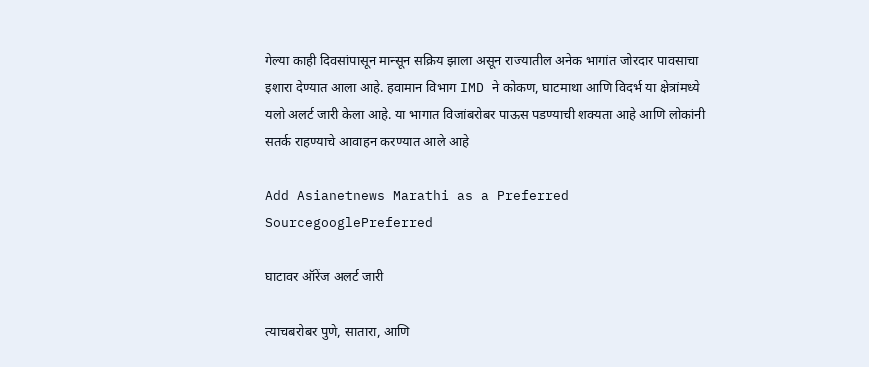गेल्या काही दिवसांपासून मान्सून सक्रिय झाला असून राज्यातील अनेक भागांत जोरदार पावसाचा इशारा देण्यात आला आहे. हवामान विभाग IMD ने कोकण, घाटमाथा आणि विदर्भ या क्षेत्रांमध्ये यलो अलर्ट जारी केला आहे. या भागात विजांबरोबर पाऊस पडण्याची शक्यता आहे आणि लोकांनी सतर्क राहण्याचे आवाहन करण्यात आले आहे

Add Asianetnews Marathi as a Preferred SourcegooglePreferred

घाटावर ऑरेंज अलर्ट जारी

त्याचबरोबर पुणे, सातारा, आणि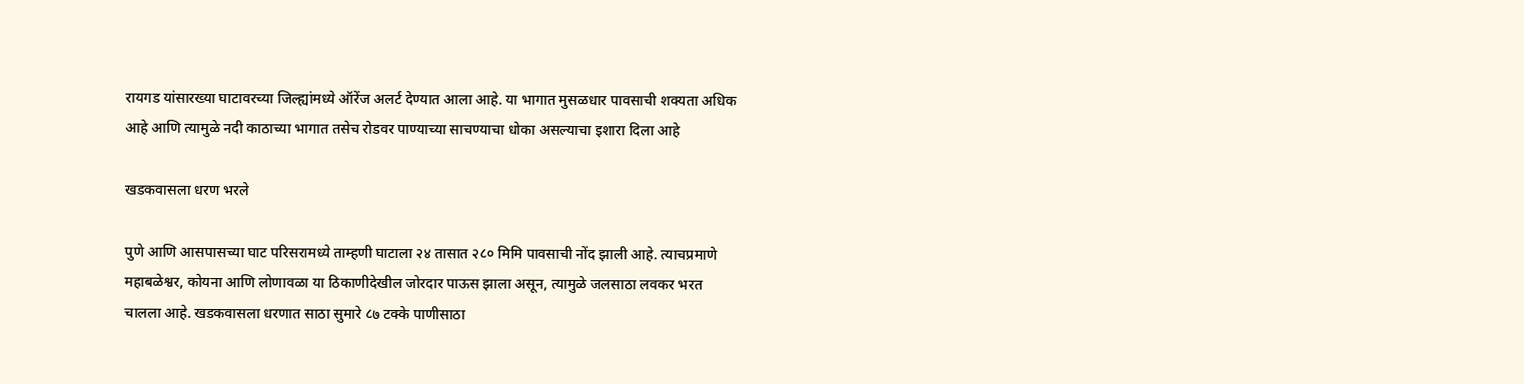रायगड यांसारख्या घाटावरच्या जिल्ह्यांमध्ये ऑरेंज अलर्ट देण्यात आला आहे. या भागात मुसळधार पावसाची शक्यता अधिक आहे आणि त्यामुळे नदी काठाच्या भागात तसेच रोडवर पाण्याच्या साचण्याचा धोका असल्याचा इशारा दिला आहे

खडकवासला धरण भरले

पुणे आणि आसपासच्या घाट परिसरामध्ये ताम्हणी घाटाला २४ तासात २८० मिमि पावसाची नोंद झाली आहे. त्याचप्रमाणे महाबळेश्वर, कोयना आणि लोणावळा या ठिकाणीदेखील जोरदार पाऊस झाला असून, त्यामुळे जलसाठा लवकर भरत चालला आहे. खडकवासला धरणात साठा सुमारे ८७ टक्के पाणीसाठा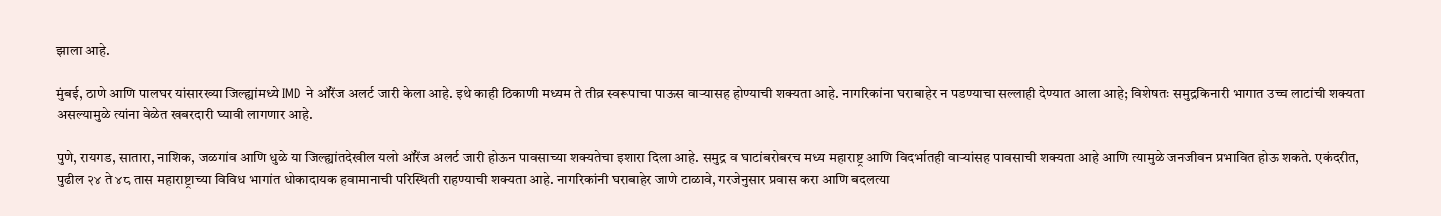झाला आहे.

मुंबई, ठाणे आणि पालघर यांसारख्या जिल्ह्यांमध्ये IMD ने ऑरेंज अलर्ट जारी केला आहे. इथे काही ठिकाणी मध्यम ते तीव्र स्वरूपाचा पाऊस वाऱ्यासह होण्याची शक्यता आहे. नागरिकांना घराबाहेर न पडण्याचा सल्लाही देण्यात आला आहे; विशेषतः समुद्रकिनारी भागात उच्च लाटांची शक्यता असल्यामुळे त्यांना वेळेत खबरदारी घ्यावी लागणार आहे.

पुणे, रायगड, सातारा, नाशिक, जळगांव आणि धुळे या जिल्ह्यांतदेखील यलो ऑरेंज अलर्ट जारी होऊन पावसाच्या शक्यतेचा इशारा दिला आहे. समुद्र व घाटांबरोबरच मध्य महाराष्ट्र आणि विदर्भातही वाऱ्यांसह पावसाची शक्यता आहे आणि त्यामुळे जनजीवन प्रभावित होऊ शकते. एकंदरीत, पुढील २४ ते ४८ तास महाराष्ट्राच्या विविध भागांत धोकादायक हवामानाची परिस्थिती राहण्याची शक्यता आहे. नागरिकांनी घराबाहेर जाणे टाळावे, गरजेनुसार प्रवास करा आणि बदलत्या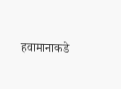हवामानाकडे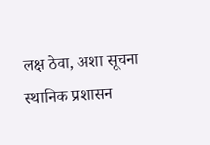लक्ष ठेवा, अशा सूचना स्थानिक प्रशासन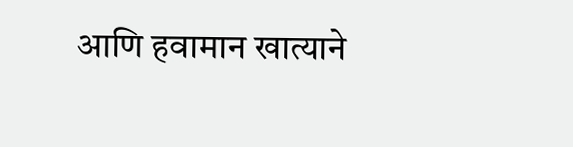आणि हवामान खात्याने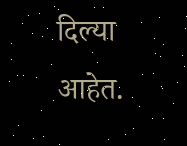दिल्या आहेत.